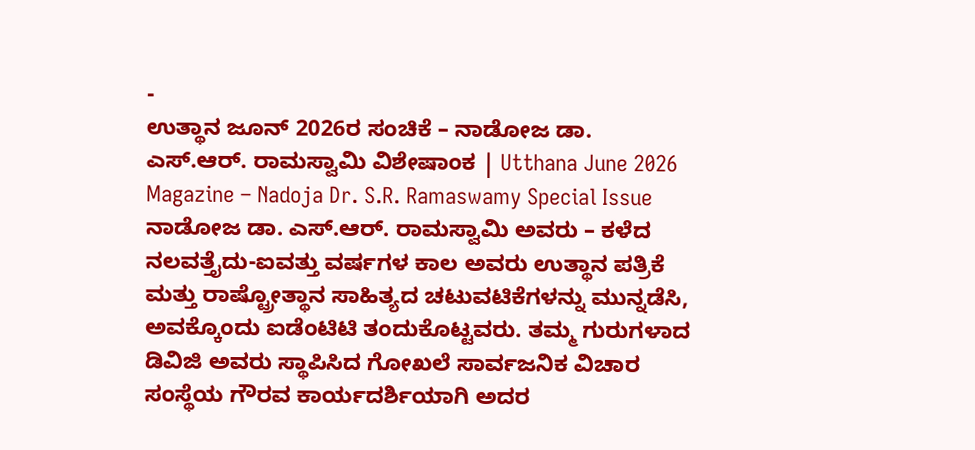-
ಉತ್ಥಾನ ಜೂನ್ 2026ರ ಸಂಚಿಕೆ – ನಾಡೋಜ ಡಾ. ಎಸ್.ಆರ್. ರಾಮಸ್ವಾಮಿ ವಿಶೇಷಾಂಕ | Utthana June 2026 Magazine – Nadoja Dr. S.R. Ramaswamy Special Issue
ನಾಡೋಜ ಡಾ. ಎಸ್.ಆರ್. ರಾಮಸ್ವಾಮಿ ಅವರು – ಕಳೆದ ನಲವತ್ತೈದು-ಐವತ್ತು ವರ್ಷಗಳ ಕಾಲ ಅವರು ಉತ್ಥಾನ ಪತ್ರಿಕೆ ಮತ್ತು ರಾಷ್ಟ್ರೋತ್ಥಾನ ಸಾಹಿತ್ಯದ ಚಟುವಟಿಕೆಗಳನ್ನು ಮುನ್ನಡೆಸಿ, ಅವಕ್ಕೊಂದು ಐಡೆಂಟಿಟಿ ತಂದುಕೊಟ್ಟವರು. ತಮ್ಮ ಗುರುಗಳಾದ ಡಿವಿಜಿ ಅವರು ಸ್ಥಾಪಿಸಿದ ಗೋಖಲೆ ಸಾರ್ವಜನಿಕ ವಿಚಾರ ಸಂಸ್ಥೆಯ ಗೌರವ ಕಾರ್ಯದರ್ಶಿಯಾಗಿ ಅದರ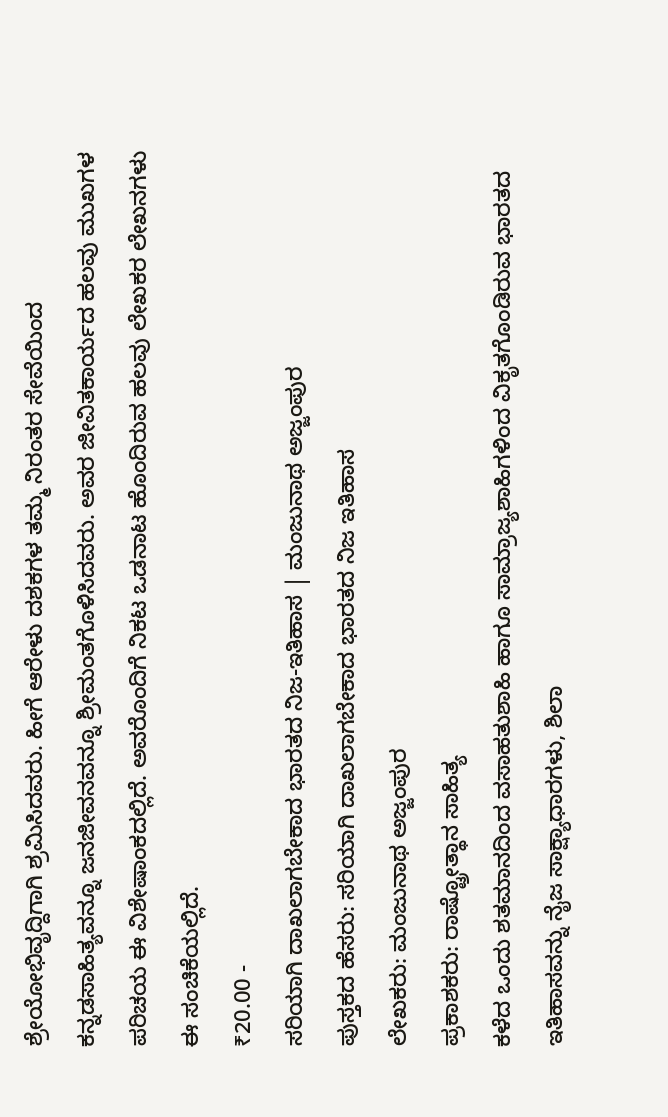ಶ್ರೇಯೋಭಿವೃದ್ದಿಗಾಗಿ ಶ್ರಮಿಸಿದವರು. ಹೀಗೆ ಆರೇಳು ದಶಕಗಳ ತಮ್ಮ ನಿರಂತರ ಸೇವೆಯಿಂದ ಕನ್ನಡಸಾಹಿತ್ಯವನ್ನೂ ಜನಜೀವನವನ್ನೂ ಶ್ರೀಮಂತಗೊಳಿಸಿದವರು. ಅವರ ಜೀವಿತಕಾರ್ಯದ ಹಲವು ಮುಖಗಳ ಪರಿಚಯ ಈ ವಿಶೇಷಾಂಕದಲ್ಲಿದೆ. ಅವರೊಂದಿಗೆ ನಿಕಟ ಒಡನಾಟ ಹೊಂದಿರುವ ಹಲವು ಲೇಖಕರ ಲೇಖನಗಳು ಈ ಸಂಚಿಕೆಯಲ್ಲಿದೆ.
₹20.00 -
ಸರಿಯಾಗಿ ದಾಖಲಾಗಬೇಕಾದ ಭಾರತದ ನಿಜ-ಇತಿಹಾಸ | ಮಂಜುನಾಥ ಅಜ್ಜಂಪುರ
ಪುಸ್ತಕದ ಹೆಸರು: ಸರಿಯಾಗಿ ದಾಖಲಾಗಬೇಕಾದ ಭಾರತದ ನಿಜ ಇತಿಹಾಸ
ಲೇಖಕರು: ಮಂಜುನಾಥ ಅಜ್ಜಂಪುರ
ಪ್ರಕಾಶಕರು: ರಾಷ್ಟ್ರೋತ್ಥಾನ ಸಾಹಿತ್ಯ
ಕಳೆದ ಒಂದು ಶತಮಾನದಿಂದ ವಸಾಹತುಶಾಹಿ ಹಾಗೂ ಸಾಮ್ರಾಜ್ಯಶಾಹಿಗಳಿಂದ ವಿಕೃತಗೊಂಡಿರುವ ಭಾರತದ ಇತಿಹಾಸವನ್ನು ನೈಜ ಸಾಕ್ಷ್ಯಾಧಾರಗಳು, ಶಿಲಾ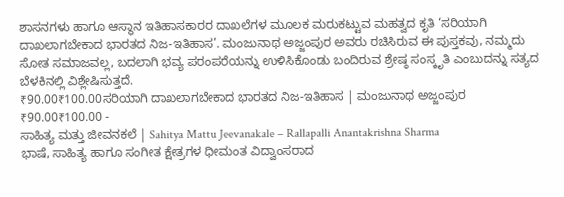ಶಾಸನಗಳು ಹಾಗೂ ಆಸ್ಥಾನ ಇತಿಹಾಸಕಾರರ ದಾಖಲೆಗಳ ಮೂಲಕ ಮರುಕಟ್ಟುವ ಮಹತ್ವದ ಕೃತಿ ‘ಸರಿಯಾಗಿ ದಾಖಲಾಗಬೇಕಾದ ಭಾರತದ ನಿಜ-ಇತಿಹಾಸ’. ಮಂಜುನಾಥ ಅಜ್ಜಂಪುರ ಅವರು ರಚಿಸಿರುವ ಈ ಪುಸ್ತಕವು, ನಮ್ಮದು ಸೋತ ಸಮಾಜವಲ್ಲ, ಬದಲಾಗಿ ಭವ್ಯ ಪರಂಪರೆಯನ್ನು ಉಳಿಸಿಕೊಂಡು ಬಂದಿರುವ ಶ್ರೇಷ್ಠ ಸಂಸ್ಕೃತಿ ಎಂಬುದನ್ನು ಸತ್ಯದ ಬೆಳಕಿನಲ್ಲಿ ವಿಶ್ಲೇಷಿಸುತ್ತದೆ.
₹90.00₹100.00ಸರಿಯಾಗಿ ದಾಖಲಾಗಬೇಕಾದ ಭಾರತದ ನಿಜ-ಇತಿಹಾಸ | ಮಂಜುನಾಥ ಅಜ್ಜಂಪುರ
₹90.00₹100.00 -
ಸಾಹಿತ್ಯ ಮತ್ತು ಜೀವನಕಲೆ | Sahitya Mattu Jeevanakale – Rallapalli Anantakrishna Sharma
ಭಾಷೆ, ಸಾಹಿತ್ಯ ಹಾಗೂ ಸಂಗೀತ ಕ್ಷೇತ್ರಗಳ ಧೀಮಂತ ವಿದ್ವಾಂಸರಾದ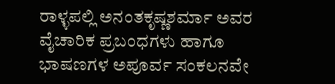ರಾಳ್ಳಪಲ್ಲಿ ಅನಂತಕೃಷ್ಣಶರ್ಮಾ ಅವರ ವೈಚಾರಿಕ ಪ್ರಬಂಧಗಳು ಹಾಗೂ ಭಾಷಣಗಳ ಅಪೂರ್ವ ಸಂಕಲನವೇ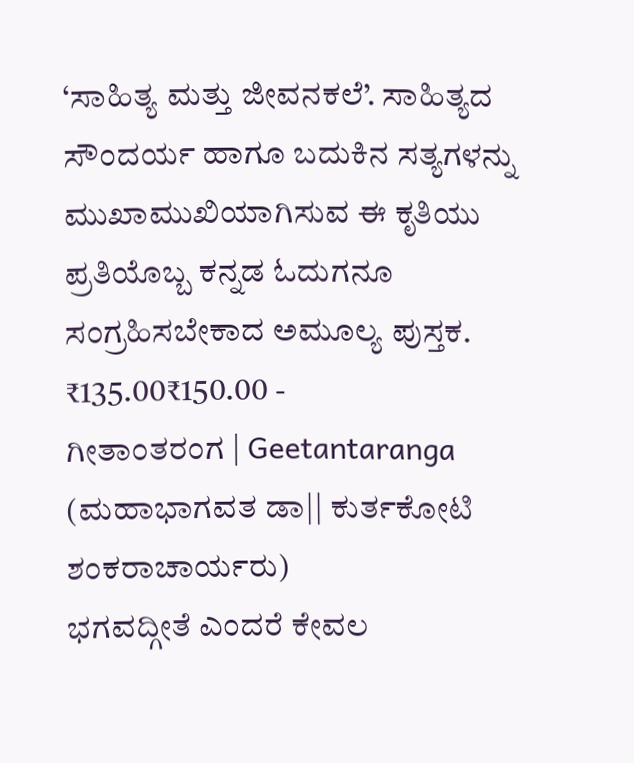‘ಸಾಹಿತ್ಯ ಮತ್ತು ಜೀವನಕಲೆ’. ಸಾಹಿತ್ಯದ ಸೌಂದರ್ಯ ಹಾಗೂ ಬದುಕಿನ ಸತ್ಯಗಳನ್ನು ಮುಖಾಮುಖಿಯಾಗಿಸುವ ಈ ಕೃತಿಯು ಪ್ರತಿಯೊಬ್ಬ ಕನ್ನಡ ಓದುಗನೂ ಸಂಗ್ರಹಿಸಬೇಕಾದ ಅಮೂಲ್ಯ ಪುಸ್ತಕ.
₹135.00₹150.00 -
ಗೀತಾಂತರಂಗ | Geetantaranga (ಮಹಾಭಾಗವತ ಡಾ|| ಕುರ್ತಕೋಟಿ ಶಂಕರಾಚಾರ್ಯರು)
ಭಗವದ್ಗೀತೆ ಎಂದರೆ ಕೇವಲ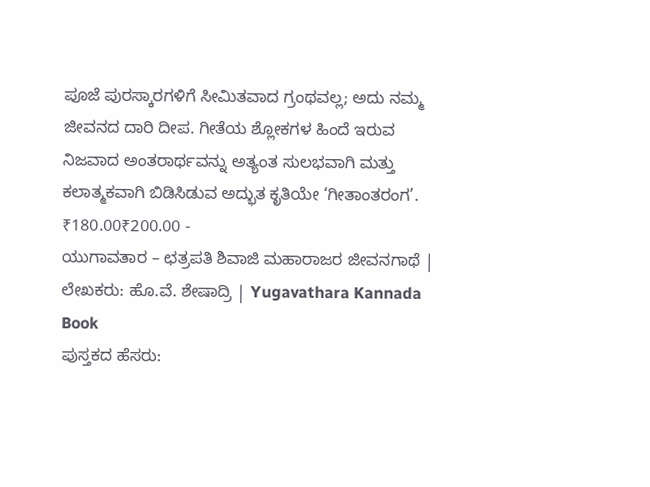ಪೂಜೆ ಪುರಸ್ಕಾರಗಳಿಗೆ ಸೀಮಿತವಾದ ಗ್ರಂಥವಲ್ಲ; ಅದು ನಮ್ಮ ಜೀವನದ ದಾರಿ ದೀಪ. ಗೀತೆಯ ಶ್ಲೋಕಗಳ ಹಿಂದೆ ಇರುವ ನಿಜವಾದ ಅಂತರಾರ್ಥವನ್ನು ಅತ್ಯಂತ ಸುಲಭವಾಗಿ ಮತ್ತು ಕಲಾತ್ಮಕವಾಗಿ ಬಿಡಿಸಿಡುವ ಅದ್ಭುತ ಕೃತಿಯೇ ‘ಗೀತಾಂತರಂಗ’.
₹180.00₹200.00 -
ಯುಗಾವತಾರ – ಛತ್ರಪತಿ ಶಿವಾಜಿ ಮಹಾರಾಜರ ಜೀವನಗಾಥೆ | ಲೇಖಕರು: ಹೊ.ವೆ. ಶೇಷಾದ್ರಿ | Yugavathara Kannada Book
ಪುಸ್ತಕದ ಹೆಸರು: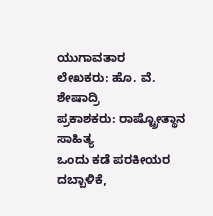ಯುಗಾವತಾರ
ಲೇಖಕರು: ಹೊ. ವೆ. ಶೇಷಾದ್ರಿ
ಪ್ರಕಾಶಕರು: ರಾಷ್ಟ್ರೋತ್ಥಾನ ಸಾಹಿತ್ಯ
ಒಂದು ಕಡೆ ಪರಕೀಯರ ದಬ್ಬಾಳಿಕೆ,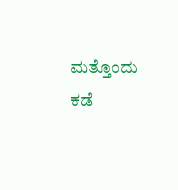ಮತ್ತೊಂದು ಕಡೆ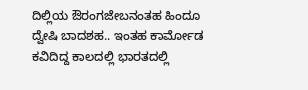ದಿಲ್ಲಿಯ ಔರಂಗಜೇಬನಂತಹ ಹಿಂದೂ ದ್ವೇಷಿ ಬಾದಶಹ.. ಇಂತಹ ಕಾರ್ಮೋಡ ಕವಿದಿದ್ದ ಕಾಲದಲ್ಲಿ ಭಾರತದಲ್ಲಿ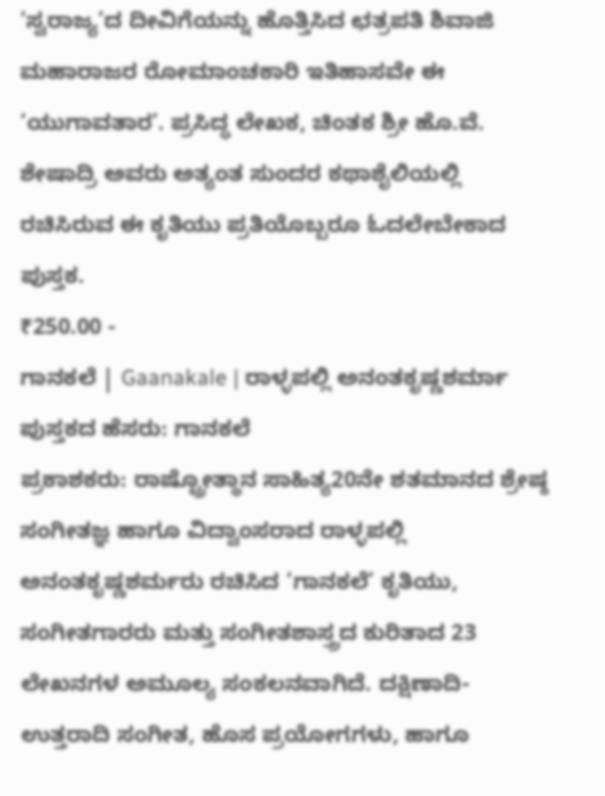‘ಸ್ವರಾಜ್ಯ’ದ ದೀವಿಗೆಯನ್ನು ಹೊತ್ತಿಸಿದ ಛತ್ರಪತಿ ಶಿವಾಜಿ ಮಹಾರಾಜರ ರೋಮಾಂಚಕಾರಿ ಇತಿಹಾಸವೇ ಈ ‘ಯುಗಾವತಾರ’. ಪ್ರಸಿದ್ಧ ಲೇಖಕ, ಚಿಂತಕ ಶ್ರೀ ಹೊ.ವೆ. ಶೇಷಾದ್ರಿ ಅವರು ಅತ್ಯಂತ ಸುಂದರ ಕಥಾಶೈಲಿಯಲ್ಲಿ ರಚಿಸಿರುವ ಈ ಕೃತಿಯು ಪ್ರತಿಯೊಬ್ಬರೂ ಓದಲೇಬೇಕಾದ ಪುಸ್ತಕ.
₹250.00 -
ಗಾನಕಲೆ | Gaanakale | ರಾಳ್ಳಪಲ್ಲಿ ಅನಂತಕೃಷ್ಣಶರ್ಮಾ
ಪುಸ್ತಕದ ಹೆಸರು: ಗಾನಕಲೆ
ಪ್ರಕಾಶಕರು: ರಾಷ್ಟ್ರೋತ್ಥಾನ ಸಾಹಿತ್ಯ20ನೇ ಶತಮಾನದ ಶ್ರೇಷ್ಠ ಸಂಗೀತಜ್ಞ ಹಾಗೂ ವಿದ್ವಾಂಸರಾದ ರಾಳ್ಳಪಲ್ಲಿ ಅನಂತಕೃಷ್ಣಶರ್ಮರು ರಚಿಸಿದ ‘ಗಾನಕಲೆ’ ಕೃತಿಯು, ಸಂಗೀತಗಾರರು ಮತ್ತು ಸಂಗೀತಶಾಸ್ತ್ರದ ಕುರಿತಾದ 23 ಲೇಖನಗಳ ಅಮೂಲ್ಯ ಸಂಕಲನವಾಗಿದೆ. ದಕ್ಷಿಣಾದಿ-ಉತ್ತರಾದಿ ಸಂಗೀತ, ಹೊಸ ಪ್ರಯೋಗಗಳು, ಹಾಗೂ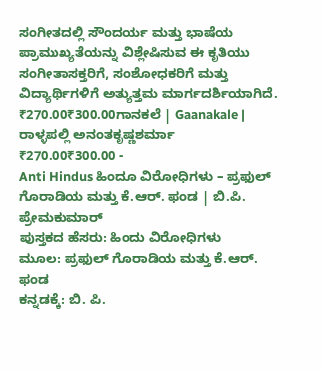ಸಂಗೀತದಲ್ಲಿ ಸೌಂದರ್ಯ ಮತ್ತು ಭಾಷೆಯ ಪ್ರಾಮುಖ್ಯತೆಯನ್ನು ವಿಶ್ಲೇಷಿಸುವ ಈ ಕೃತಿಯು ಸಂಗೀತಾಸಕ್ತರಿಗೆ, ಸಂಶೋಧಕರಿಗೆ ಮತ್ತು ವಿದ್ಯಾರ್ಥಿಗಳಿಗೆ ಅತ್ಯುತ್ತಮ ಮಾರ್ಗದರ್ಶಿಯಾಗಿದೆ.
₹270.00₹300.00ಗಾನಕಲೆ | Gaanakale | ರಾಳ್ಳಪಲ್ಲಿ ಅನಂತಕೃಷ್ಣಶರ್ಮಾ
₹270.00₹300.00 -
Anti Hindus ಹಿಂದೂ ವಿರೋಧಿಗಳು – ಪ್ರಫುಲ್ ಗೊರಾಡಿಯ ಮತ್ತು ಕೆ.ಆರ್. ಫಂಡ | ಬಿ.ಪಿ. ಪ್ರೇಮಕುಮಾರ್
ಪುಸ್ತಕದ ಹೆಸರು: ಹಿಂದು ವಿರೋಧಿಗಳು
ಮೂಲ: ಪ್ರಫುಲ್ ಗೊರಾಡಿಯ ಮತ್ತು ಕೆ.ಆರ್. ಫಂಡ
ಕನ್ನಡಕ್ಕೆ: ಬಿ. ಪಿ.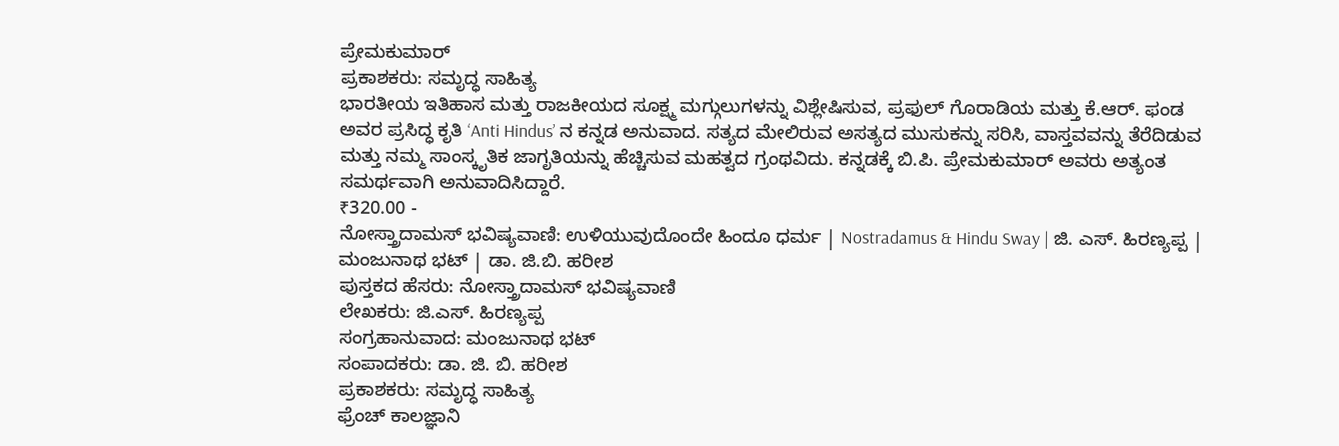ಪ್ರೇಮಕುಮಾರ್
ಪ್ರಕಾಶಕರು: ಸಮೃದ್ಧ ಸಾಹಿತ್ಯ
ಭಾರತೀಯ ಇತಿಹಾಸ ಮತ್ತು ರಾಜಕೀಯದ ಸೂಕ್ಷ್ಮ ಮಗ್ಗುಲುಗಳನ್ನು ವಿಶ್ಲೇಷಿಸುವ, ಪ್ರಫುಲ್ ಗೊರಾಡಿಯ ಮತ್ತು ಕೆ.ಆರ್. ಫಂಡ ಅವರ ಪ್ರಸಿದ್ಧ ಕೃತಿ ‘Anti Hindus’ ನ ಕನ್ನಡ ಅನುವಾದ. ಸತ್ಯದ ಮೇಲಿರುವ ಅಸತ್ಯದ ಮುಸುಕನ್ನು ಸರಿಸಿ, ವಾಸ್ತವವನ್ನು ತೆರೆದಿಡುವ ಮತ್ತು ನಮ್ಮ ಸಾಂಸ್ಕೃತಿಕ ಜಾಗೃತಿಯನ್ನು ಹೆಚ್ಚಿಸುವ ಮಹತ್ವದ ಗ್ರಂಥವಿದು. ಕನ್ನಡಕ್ಕೆ ಬಿ.ಪಿ. ಪ್ರೇಮಕುಮಾರ್ ಅವರು ಅತ್ಯಂತ ಸಮರ್ಥವಾಗಿ ಅನುವಾದಿಸಿದ್ದಾರೆ.
₹320.00 -
ನೋಸ್ತ್ರಾದಾಮಸ್ ಭವಿಷ್ಯವಾಣಿ: ಉಳಿಯುವುದೊಂದೇ ಹಿಂದೂ ಧರ್ಮ | Nostradamus & Hindu Sway | ಜಿ. ಎಸ್. ಹಿರಣ್ಯಪ್ಪ | ಮಂಜುನಾಥ ಭಟ್ | ಡಾ. ಜಿ.ಬಿ. ಹರೀಶ
ಪುಸ್ತಕದ ಹೆಸರು: ನೋಸ್ತ್ರಾದಾಮಸ್ ಭವಿಷ್ಯವಾಣಿ
ಲೇಖಕರು: ಜಿ.ಎಸ್. ಹಿರಣ್ಯಪ್ಪ
ಸಂಗ್ರಹಾನುವಾದ: ಮಂಜುನಾಥ ಭಟ್
ಸಂಪಾದಕರು: ಡಾ. ಜಿ. ಬಿ. ಹರೀಶ
ಪ್ರಕಾಶಕರು: ಸಮೃದ್ಧ ಸಾಹಿತ್ಯ
ಫ್ರೆಂಚ್ ಕಾಲಜ್ಞಾನಿ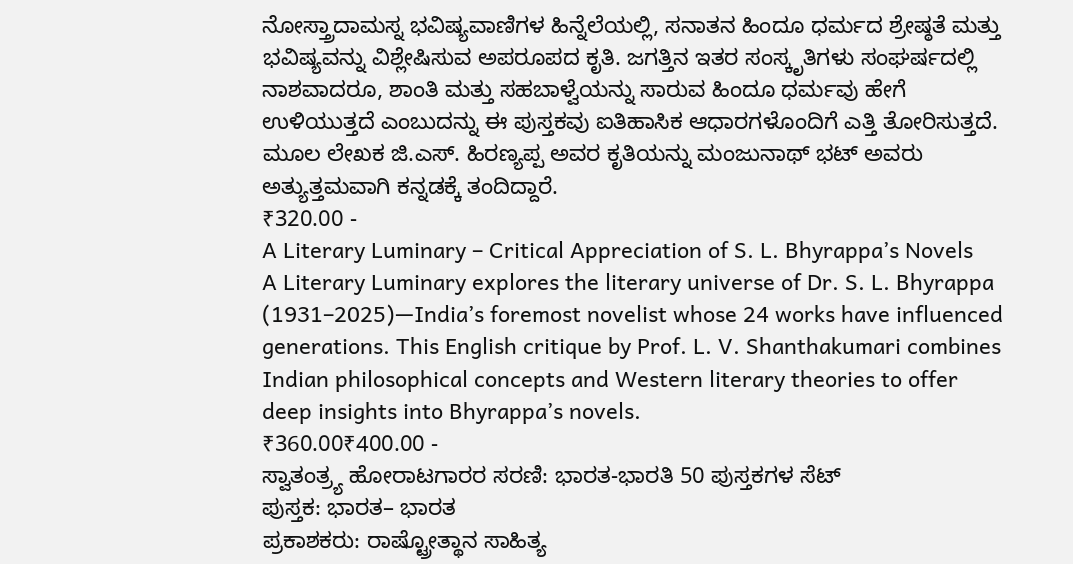ನೋಸ್ತ್ರಾದಾಮಸ್ನ ಭವಿಷ್ಯವಾಣಿಗಳ ಹಿನ್ನೆಲೆಯಲ್ಲಿ, ಸನಾತನ ಹಿಂದೂ ಧರ್ಮದ ಶ್ರೇಷ್ಠತೆ ಮತ್ತು ಭವಿಷ್ಯವನ್ನು ವಿಶ್ಲೇಷಿಸುವ ಅಪರೂಪದ ಕೃತಿ. ಜಗತ್ತಿನ ಇತರ ಸಂಸ್ಕೃತಿಗಳು ಸಂಘರ್ಷದಲ್ಲಿ ನಾಶವಾದರೂ, ಶಾಂತಿ ಮತ್ತು ಸಹಬಾಳ್ವೆಯನ್ನು ಸಾರುವ ಹಿಂದೂ ಧರ್ಮವು ಹೇಗೆ ಉಳಿಯುತ್ತದೆ ಎಂಬುದನ್ನು ಈ ಪುಸ್ತಕವು ಐತಿಹಾಸಿಕ ಆಧಾರಗಳೊಂದಿಗೆ ಎತ್ತಿ ತೋರಿಸುತ್ತದೆ. ಮೂಲ ಲೇಖಕ ಜಿ.ಎಸ್. ಹಿರಣ್ಯಪ್ಪ ಅವರ ಕೃತಿಯನ್ನು ಮಂಜುನಾಥ್ ಭಟ್ ಅವರು ಅತ್ಯುತ್ತಮವಾಗಿ ಕನ್ನಡಕ್ಕೆ ತಂದಿದ್ದಾರೆ.
₹320.00 -
A Literary Luminary – Critical Appreciation of S. L. Bhyrappa’s Novels
A Literary Luminary explores the literary universe of Dr. S. L. Bhyrappa (1931–2025)—India’s foremost novelist whose 24 works have influenced generations. This English critique by Prof. L. V. Shanthakumari combines Indian philosophical concepts and Western literary theories to offer deep insights into Bhyrappa’s novels.
₹360.00₹400.00 -
ಸ್ವಾತಂತ್ರ್ಯ ಹೋರಾಟಗಾರರ ಸರಣಿ: ಭಾರತ-ಭಾರತಿ 50 ಪುಸ್ತಕಗಳ ಸೆಟ್
ಪುಸ್ತಕ: ಭಾರತ– ಭಾರತ
ಪ್ರಕಾಶಕರು: ರಾಷ್ಟ್ರೋತ್ಥಾನ ಸಾಹಿತ್ಯ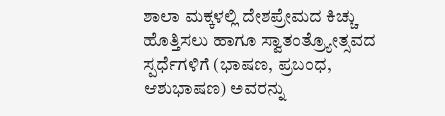ಶಾಲಾ ಮಕ್ಕಳಲ್ಲಿ ದೇಶಪ್ರೇಮದ ಕಿಚ್ಚು ಹೊತ್ತಿಸಲು ಹಾಗೂ ಸ್ವಾತಂತ್ರ್ಯೋತ್ಸವದ ಸ್ಪರ್ಧೆಗಳಿಗೆ (ಭಾಷಣ, ಪ್ರಬಂಧ, ಆಶುಭಾಷಣ) ಅವರನ್ನು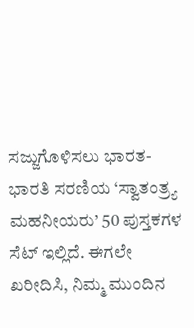ಸಜ್ಜುಗೊಳಿಸಲು ಭಾರತ-ಭಾರತಿ ಸರಣಿಯ ‘ಸ್ವಾತಂತ್ರ್ಯ ಮಹನೀಯರು’ 50 ಪುಸ್ತಕಗಳ ಸೆಟ್ ಇಲ್ಲಿದೆ. ಈಗಲೇ ಖರೀದಿಸಿ, ನಿಮ್ಮ ಮುಂದಿನ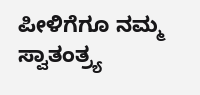ಪೀಳಿಗೆಗೂ ನಮ್ಮ ಸ್ವಾತಂತ್ರ್ಯ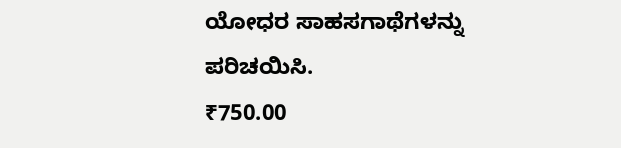ಯೋಧರ ಸಾಹಸಗಾಥೆಗಳನ್ನು ಪರಿಚಯಿಸಿ.
₹750.00